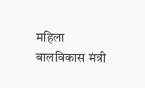महिला बालविकास मंत्री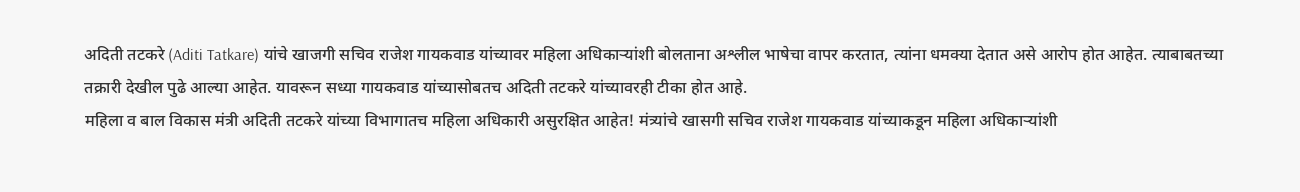अदिती तटकरे (Aditi Tatkare) यांचे खाजगी सचिव राजेश गायकवाड यांच्यावर महिला अधिकाऱ्यांशी बोलताना अश्लील भाषेचा वापर करतात, त्यांना धमक्या देतात असे आरोप होत आहेत. त्याबाबतच्या तक्रारी देखील पुढे आल्या आहेत. यावरून सध्या गायकवाड यांच्यासोबतच अदिती तटकरे यांच्यावरही टीका होत आहे.
महिला व बाल विकास मंत्री अदिती तटकरे यांच्या विभागातच महिला अधिकारी असुरक्षित आहेत! मंत्र्यांचे खासगी सचिव राजेश गायकवाड यांच्याकडून महिला अधिकाऱ्यांशी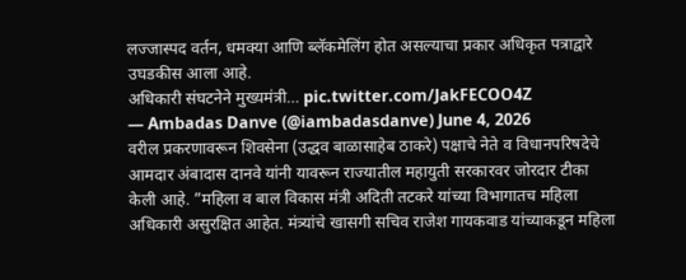लज्जास्पद वर्तन, धमक्या आणि ब्लॅकमेलिंग होत असल्याचा प्रकार अधिकृत पत्राद्वारे उघडकीस आला आहे.
अधिकारी संघटनेने मुख्यमंत्री… pic.twitter.com/JakFECOO4Z
— Ambadas Danve (@iambadasdanve) June 4, 2026
वरील प्रकरणावरून शिवसेना (उद्धव बाळासाहेब ठाकरे) पक्षाचे नेते व विधानपरिषदेचे आमदार अंबादास दानवे यांनी यावरून राज्यातील महायुती सरकारवर जोरदार टीका केली आहे. ”महिला व बाल विकास मंत्री अदिती तटकरे यांच्या विभागातच महिला अधिकारी असुरक्षित आहेत. मंत्र्यांचे खासगी सचिव राजेश गायकवाड यांच्याकडून महिला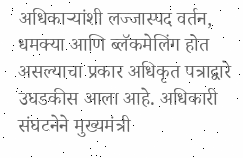अधिकाऱ्यांशी लज्जास्पद वर्तन, धमक्या आणि ब्लॅकमेलिंग होत असल्याचा प्रकार अधिकृत पत्राद्वारे उघडकीस आला आहे. अधिकारी संघटनेने मुख्यमंत्री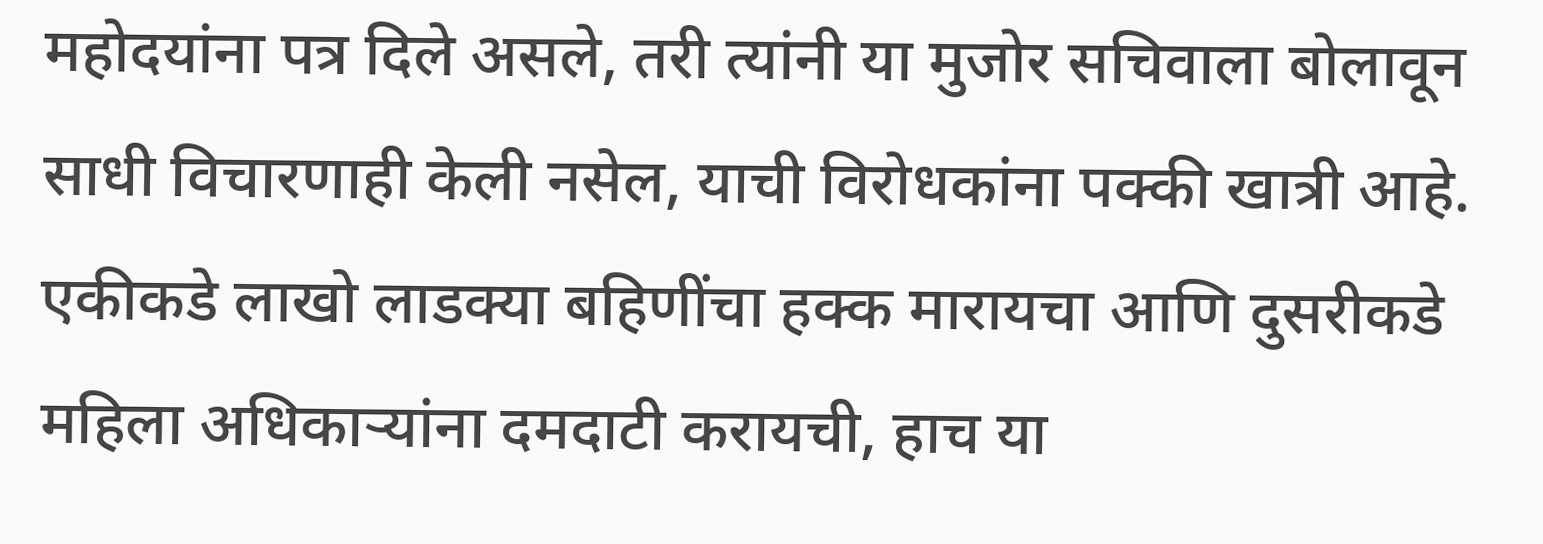महोदयांना पत्र दिले असले, तरी त्यांनी या मुजोर सचिवाला बोलावून साधी विचारणाही केली नसेल, याची विरोधकांना पक्की खात्री आहे. एकीकडे लाखो लाडक्या बहिणींचा हक्क मारायचा आणि दुसरीकडे महिला अधिकाऱ्यांना दमदाटी करायची, हाच या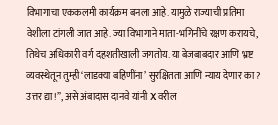विभागाचा एककलमी कार्यक्रम बनला आहे. यामुळे राज्याची प्रतिमा वेशीला टांगली जात आहे. ज्या विभागाने माता-भगिनींचे रक्षण करायचे, तिथेच अधिकारी वर्ग दहशतीखाली जगतोय. या बेजबाबदार आणि भ्रष्ट व्यवस्थेतून तुम्ही ‘लाडक्या बहिणींना’ सुरक्षितता आणि न्याय देणार का? उत्तर द्या!”, असे अंबादास दानवे यांनी X वरील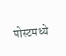पोस्टमध्ये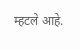म्हटले आहे.